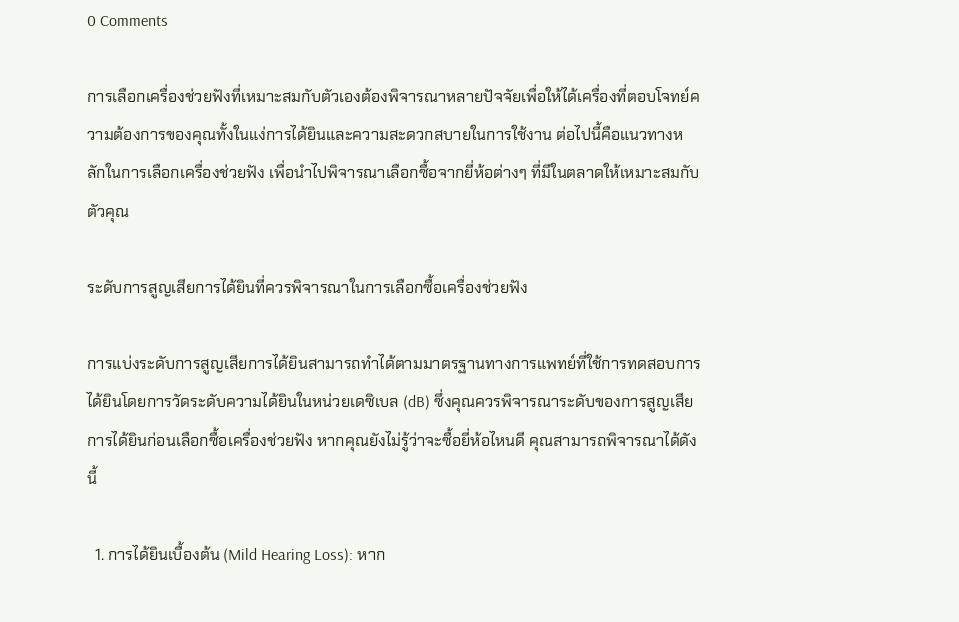0 Comments

การเลือกเครื่องช่วยฟังที่เหมาะสมกับตัวเองต้องพิจารณาหลายปัจจัยเพื่อให้ได้เครื่องที่ตอบโจทย์ความต้องการของคุณทั้งในแง่การได้ยินและความสะดวกสบายในการใช้งาน ต่อไปนี้คือแนวทางหลักในการเลือกเครื่องช่วยฟัง เพื่อนำไปพิจารณาเลือกซื้อจากยี่ห้อต่างๆ ที่มีในตลาดให้เหมาะสมกับตัวคุณ

ระดับการสูญเสียการได้ยินที่ควรพิจารณาในการเลือกซื้อเครื่องช่วยฟัง

การแบ่งระดับการสูญเสียการได้ยินสามารถทำได้ตามมาตรฐานทางการแพทย์ที่ใช้การทดสอบการได้ยินโดยการวัดระดับความได้ยินในหน่วยเดซิเบล (dB) ซึ่งคุณควรพิจารณาระดับของการสูญเสียการได้ยินก่อนเลือกซื้อเครื่องช่วยฟัง หากคุณยังไม่รู้ว่าจะซื้อยี่ห้อไหนดี คุณสามารถพิจารณาได้ดังนี้

  1. การได้ยินเบื้องต้น (Mild Hearing Loss): หาก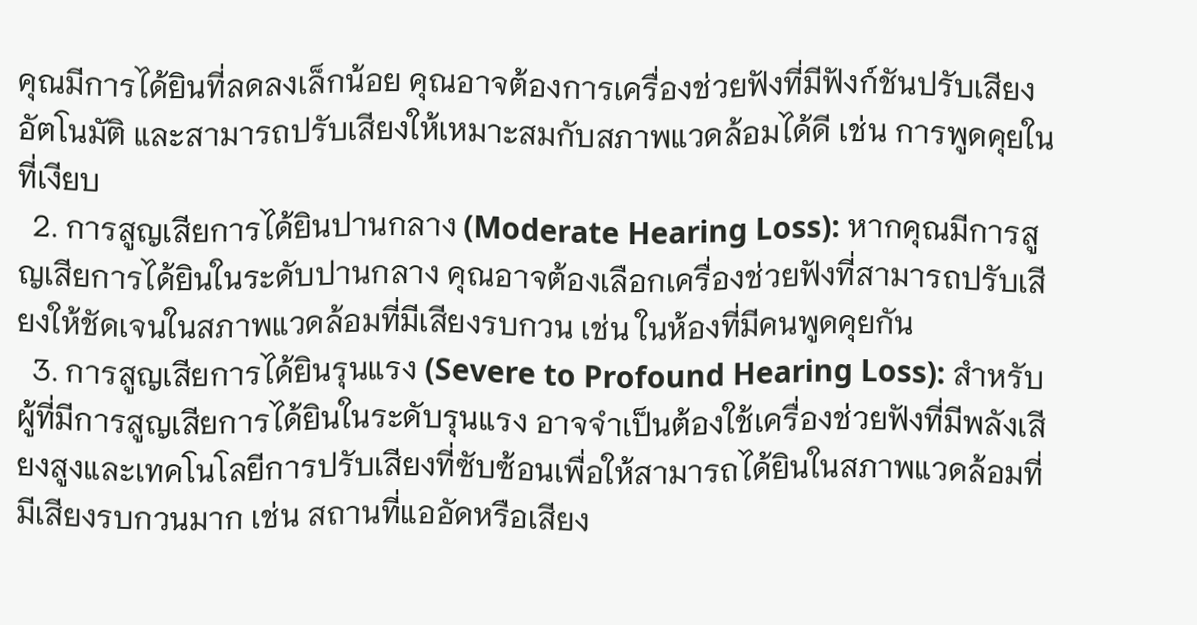คุณมีการได้ยินที่ลดลงเล็กน้อย คุณอาจต้องการเครื่องช่วยฟังที่มีฟังก์ชันปรับเสียงอัตโนมัติ และสามารถปรับเสียงให้เหมาะสมกับสภาพแวดล้อมได้ดี เช่น การพูดคุยในที่เงียบ
  2. การสูญเสียการได้ยินปานกลาง (Moderate Hearing Loss): หากคุณมีการสูญเสียการได้ยินในระดับปานกลาง คุณอาจต้องเลือกเครื่องช่วยฟังที่สามารถปรับเสียงให้ชัดเจนในสภาพแวดล้อมที่มีเสียงรบกวน เช่น ในห้องที่มีคนพูดคุยกัน
  3. การสูญเสียการได้ยินรุนแรง (Severe to Profound Hearing Loss): สำหรับผู้ที่มีการสูญเสียการได้ยินในระดับรุนแรง อาจจำเป็นต้องใช้เครื่องช่วยฟังที่มีพลังเสียงสูงและเทคโนโลยีการปรับเสียงที่ซับซ้อนเพื่อให้สามารถได้ยินในสภาพแวดล้อมที่มีเสียงรบกวนมาก เช่น สถานที่แออัดหรือเสียง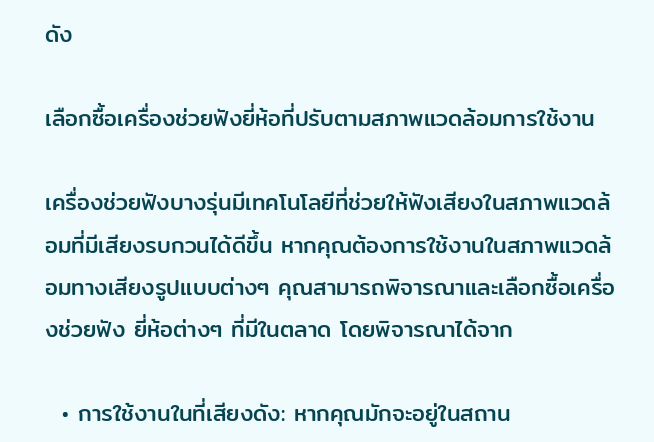ดัง

เลือกซื้อเครื่องช่วยฟังยี่ห้อที่ปรับตามสภาพแวดล้อมการใช้งาน

เครื่องช่วยฟังบางรุ่นมีเทคโนโลยีที่ช่วยให้ฟังเสียงในสภาพแวดล้อมที่มีเสียงรบกวนได้ดีขึ้น หากคุณต้องการใช้งานในสภาพแวดล้อมทางเสียงรูปแบบต่างๆ คุณสามารถพิจารณาและเลือกซื้อเครื่องช่วยฟัง ยี่ห้อต่างๆ ที่มีในตลาด โดยพิจารณาได้จาก

  • การใช้งานในที่เสียงดัง: หากคุณมักจะอยู่ในสถาน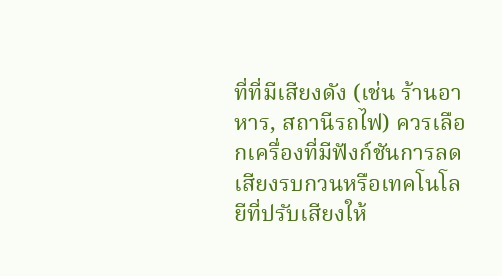ที่ที่มีเสียงดัง (เช่น ร้านอาหาร, สถานีรถไฟ) ควรเลือกเครื่องที่มีฟังก์ชันการลดเสียงรบกวนหรือเทคโนโลยีที่ปรับเสียงให้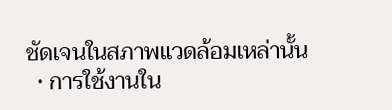ชัดเจนในสภาพแวดล้อมเหล่านั้น
  • การใช้งานใน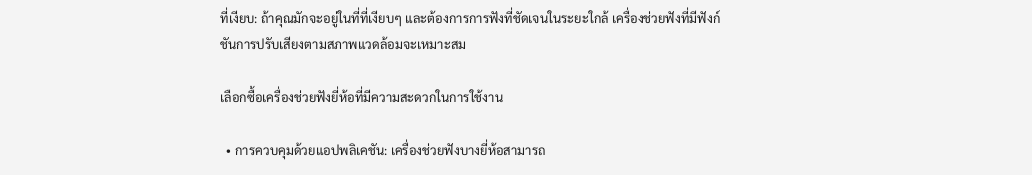ที่เงียบ: ถ้าคุณมักจะอยู่ในที่ที่เงียบๆ และต้องการการฟังที่ชัดเจนในระยะใกล้ เครื่องช่วยฟังที่มีฟังก์ชันการปรับเสียงตามสภาพแวดล้อมจะเหมาะสม

เลือกซื้อเครื่องช่วยฟังยี่ห้อที่มีความสะดวกในการใช้งาน

  • การควบคุมด้วยแอปพลิเคชัน: เครื่องช่วยฟังบางยี่ห้อสามารถ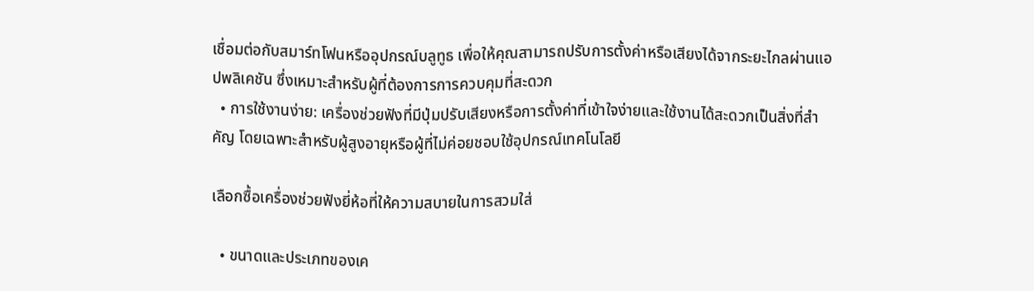เชื่อมต่อกับสมาร์ทโฟนหรืออุปกรณ์บลูทูธ เพื่อให้คุณสามารถปรับการตั้งค่าหรือเสียงได้จากระยะไกลผ่านแอปพลิเคชัน ซึ่งเหมาะสำหรับผู้ที่ต้องการการควบคุมที่สะดวก
  • การใช้งานง่าย: เครื่องช่วยฟังที่มีปุ่มปรับเสียงหรือการตั้งค่าที่เข้าใจง่ายและใช้งานได้สะดวกเป็นสิ่งที่สำคัญ โดยเฉพาะสำหรับผู้สูงอายุหรือผู้ที่ไม่ค่อยชอบใช้อุปกรณ์เทคโนโลยี

เลือกซื้อเครื่องช่วยฟังยี่ห้อที่ให้ความสบายในการสวมใส่

  • ขนาดและประเภทของเค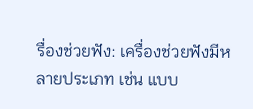รื่องช่วยฟัง: เครื่องช่วยฟังมีหลายประเภท เช่น แบบ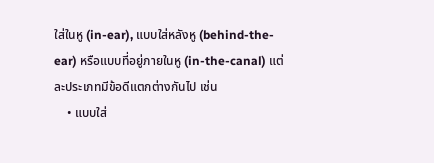ใส่ในหู (in-ear), แบบใส่หลังหู (behind-the-ear) หรือแบบที่อยู่ภายในหู (in-the-canal) แต่ละประเภทมีข้อดีแตกต่างกันไป เช่น
    • แบบใส่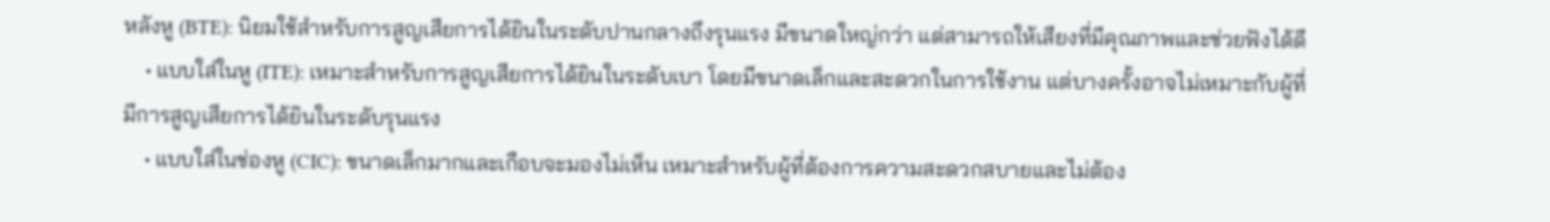หลังหู (BTE): นิยมใช้สำหรับการสูญเสียการได้ยินในระดับปานกลางถึงรุนแรง มีขนาดใหญ่กว่า แต่สามารถให้เสียงที่มีคุณภาพและช่วยฟังได้ดี
    • แบบใส่ในหู (ITE): เหมาะสำหรับการสูญเสียการได้ยินในระดับเบา โดยมีขนาดเล็กและสะดวกในการใช้งาน แต่บางครั้งอาจไม่เหมาะกับผู้ที่มีการสูญเสียการได้ยินในระดับรุนแรง
    • แบบใส่ในช่องหู (CIC): ขนาดเล็กมากและเกือบจะมองไม่เห็น เหมาะสำหรับผู้ที่ต้องการความสะดวกสบายและไม่ต้อง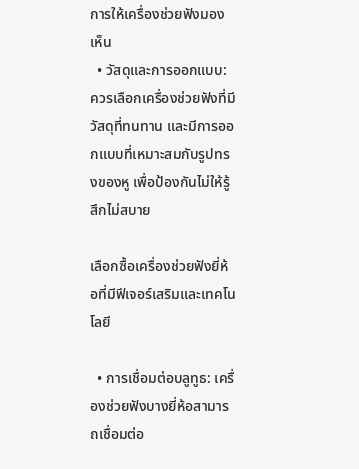การให้เครื่องช่วยฟังมองเห็น
  • วัสดุและการออกแบบ: ควรเลือกเครื่องช่วยฟังที่มีวัสดุที่ทนทาน และมีการออกแบบที่เหมาะสมกับรูปทรงของหู เพื่อป้องกันไม่ให้รู้สึกไม่สบาย

เลือกซื้อเครื่องช่วยฟังยี่ห้อที่มีฟีเจอร์เสริมและเทคโนโลยี

  • การเชื่อมต่อบลูทูธ: เครื่องช่วยฟังบางยี่ห้อสามารถเชื่อมต่อ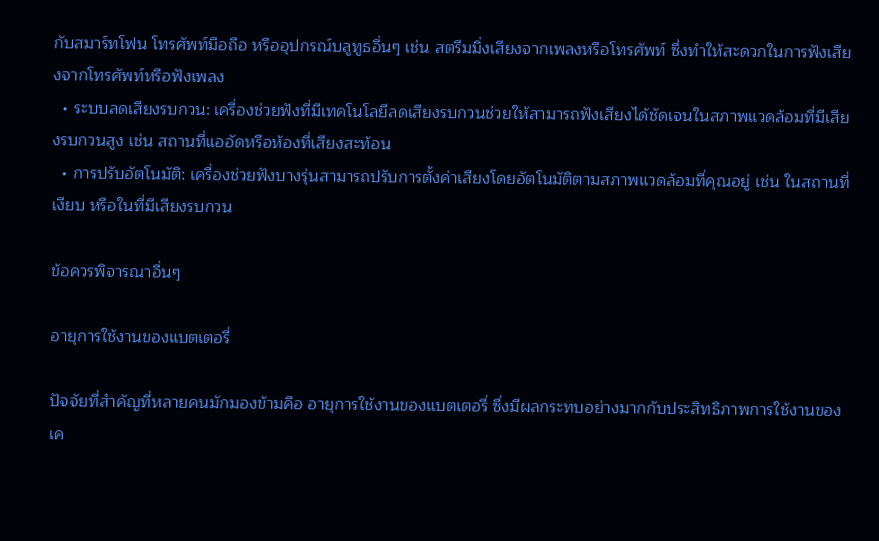กับสมาร์ทโฟน โทรศัพท์มือถือ หรืออุปกรณ์บลูทูธอื่นๆ เช่น สตรีมมิ่งเสียงจากเพลงหรือโทรศัพท์ ซึ่งทำให้สะดวกในการฟังเสียงจากโทรศัพท์หรือฟังเพลง
  • ระบบลดเสียงรบกวน: เครื่องช่วยฟังที่มีเทคโนโลยีลดเสียงรบกวนช่วยให้สามารถฟังเสียงได้ชัดเจนในสภาพแวดล้อมที่มีเสียงรบกวนสูง เช่น สถานที่แออัดหรือห้องที่เสียงสะท้อน
  • การปรับอัตโนมัติ: เครื่องช่วยฟังบางรุ่นสามารถปรับการตั้งค่าเสียงโดยอัตโนมัติตามสภาพแวดล้อมที่คุณอยู่ เช่น ในสถานที่เงียบ หรือในที่มีเสียงรบกวน

ข้อควรพิจารณาอื่นๆ

อายุการใช้งานของแบตเตอรี่

ปัจจัยที่สำคัญที่หลายคนมักมองข้ามคือ อายุการใช้งานของแบตเตอรี่ ซึ่งมีผลกระทบอย่างมากกับประสิทธิภาพการใช้งานของเค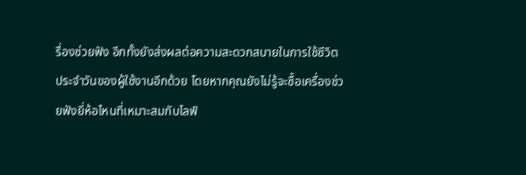รื่องช่วยฟัง อีกทั้งยังส่งผลต่อความสะดวกสบายในการใช้ชีวิตประจำวันของผู้ใช้งานอีกด้วย โดยหากคุณยังไม่รู้จะซื้อเครื่องช่วยฟังยี่ห้อไหนที่เหมาะสมกับไลฟ์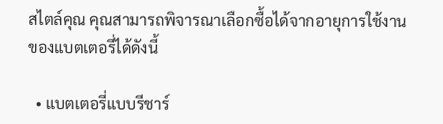สไตล์คุณ คุณสามารถพิจารณาเลือกซื้อได้จากอายุการใช้งานของแบตเตอรี่ได้ดังนี้

  • แบตเตอรี่แบบรีชาร์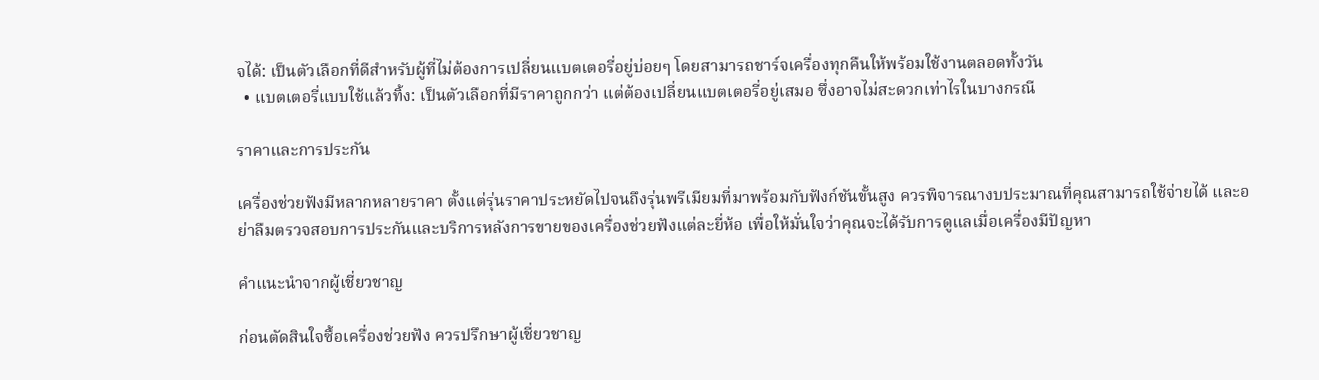จได้: เป็นตัวเลือกที่ดีสำหรับผู้ที่ไม่ต้องการเปลี่ยนแบตเตอรี่อยู่บ่อยๆ โดยสามารถชาร์จเครื่องทุกคืนให้พร้อมใช้งานตลอดทั้งวัน
  • แบตเตอรี่แบบใช้แล้วทิ้ง: เป็นตัวเลือกที่มีราคาถูกกว่า แต่ต้องเปลี่ยนแบตเตอรี่อยู่เสมอ ซึ่งอาจไม่สะดวกเท่าไรในบางกรณี

ราคาและการประกัน

เครื่องช่วยฟังมีหลากหลายราคา ตั้งแต่รุ่นราคาประหยัดไปจนถึงรุ่นพรีเมียมที่มาพร้อมกับฟังก์ชันขั้นสูง ควรพิจารณางบประมาณที่คุณสามารถใช้จ่ายได้ และอย่าลืมตรวจสอบการประกันและบริการหลังการขายของเครื่องช่วยฟังแต่ละยี่ห้อ เพื่อให้มั่นใจว่าคุณจะได้รับการดูแลเมื่อเครื่องมีปัญหา

คำแนะนำจากผู้เชี่ยวชาญ

ก่อนตัดสินใจซื้อเครื่องช่วยฟัง ควรปรึกษาผู้เชี่ยวชาญ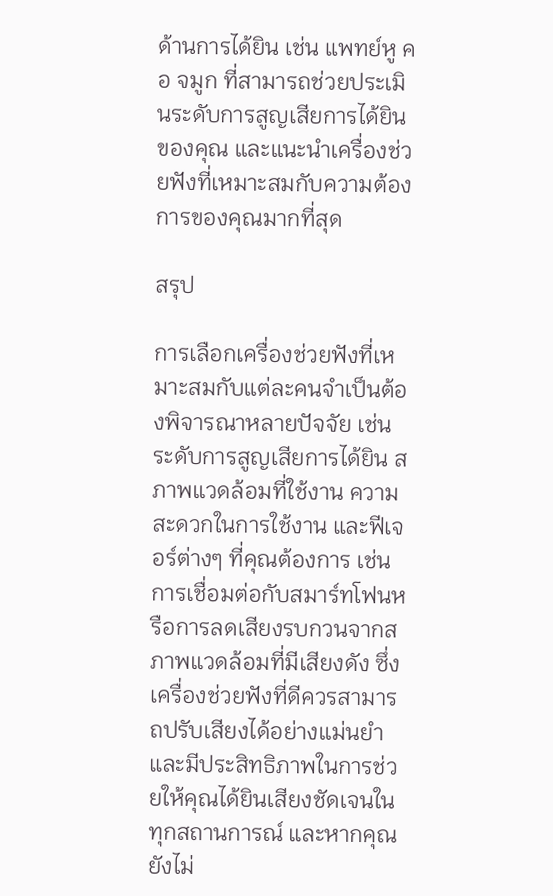ด้านการได้ยิน เช่น แพทย์หู คอ จมูก ที่สามารถช่วยประเมินระดับการสูญเสียการได้ยินของคุณ และแนะนำเครื่องช่วยฟังที่เหมาะสมกับความต้องการของคุณมากที่สุด

สรุป

การเลือกเครื่องช่วยฟังที่เหมาะสมกับแต่ละคนจำเป็นต้องพิจารณาหลายปัจจัย เช่น ระดับการสูญเสียการได้ยิน สภาพแวดล้อมที่ใช้งาน ความสะดวกในการใช้งาน และฟีเจอร์ต่างๆ ที่คุณต้องการ เช่น การเชื่อมต่อกับสมาร์ทโฟนหรือการลดเสียงรบกวนจากสภาพแวดล้อมที่มีเสียงดัง ซึ่งเครื่องช่วยฟังที่ดีควรสามารถปรับเสียงได้อย่างแม่นยำและมีประสิทธิภาพในการช่วยให้คุณได้ยินเสียงชัดเจนในทุกสถานการณ์ และหากคุณยังไม่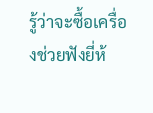รู้ว่าจะซื้อเครื่องช่วยฟังยี่ห้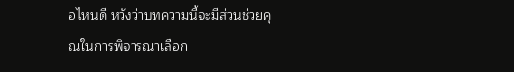อไหนดี หวังว่าบทความนี้จะมีส่วนช่วยคุณในการพิจารณาเลือก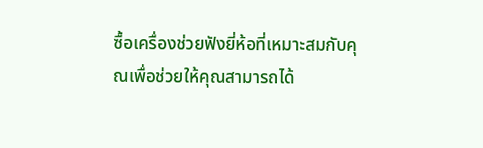ซื้อเครื่องช่วยฟังยี่ห้อที่เหมาะสมกับคุณเพื่อช่วยให้คุณสามารถได้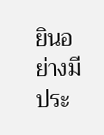ยินอย่างมีประ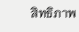สิทธิภาพ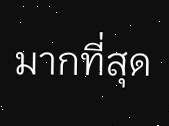มากที่สุด